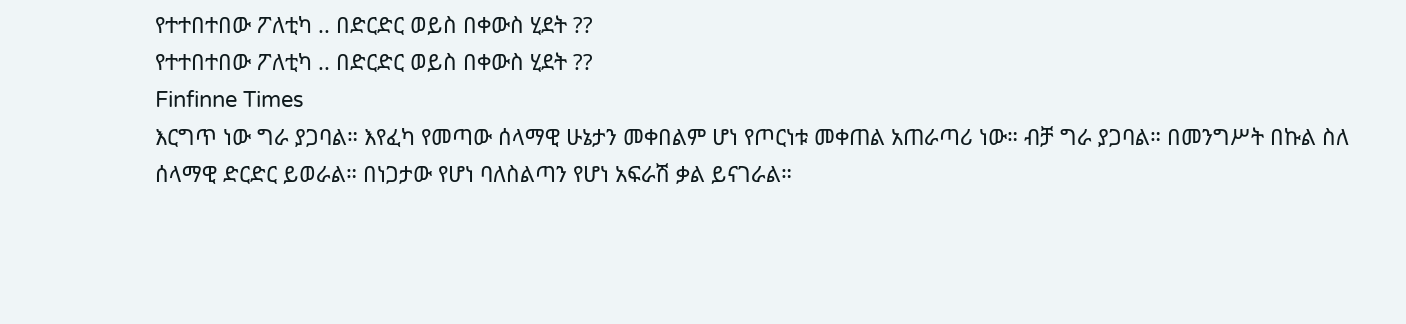የተተበተበው ፖለቲካ .. በድርድር ወይስ በቀውስ ሂደት ??
የተተበተበው ፖለቲካ .. በድርድር ወይስ በቀውስ ሂደት ??
Finfinne Times
እርግጥ ነው ግራ ያጋባል። እየፈካ የመጣው ሰላማዊ ሁኔታን መቀበልም ሆነ የጦርነቱ መቀጠል አጠራጣሪ ነው። ብቻ ግራ ያጋባል። በመንግሥት በኩል ስለ ሰላማዊ ድርድር ይወራል። በነጋታው የሆነ ባለስልጣን የሆነ አፍራሽ ቃል ይናገራል።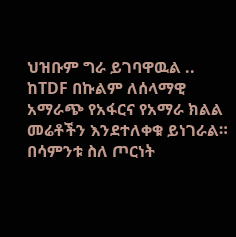ህዝቡም ግራ ይገባዋዉል ..
ከTDF በኩልም ለሰላማዊ አማራጭ የአፋርና የአማራ ክልል መሬቶችን እንደተለቀቁ ይነገራል። በሳምንቱ ስለ ጦርነት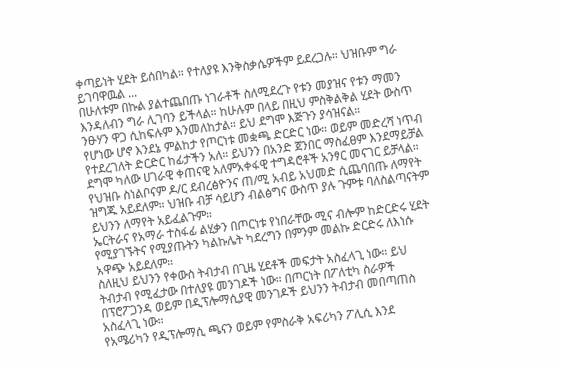ቀጣይነት ሂደት ይሰበካል። የተለያዩ እንቅስቃሴዎችም ይደረጋሉ። ህዝቡም ግራ ይገባዋዉል ...
በሁለቱም በኩል ያልተጨበጡ ነገራቶች ስለሚደረጉ የቱን መያዝና የቱን ማመን እንዳለብን ግራ ሊገባን ይችላል። ከሁሉም በላይ በዚህ ምስቅልቅል ሂደት ውስጥ ንፁሃን ዋጋ ሲከፍሉም እንመለከታል። ይህ ደግሞ እጅጉን ያሳዝናል።
የሆነው ሆኖ እንደኔ ምልከታ የጦርነቱ መቋጫ ድርድር ነው። ወይም መድረሻ ነጥብ የተደረገለት ድርድር ከፊታችን አለ። ይህንን በአንድ ጀንበር ማስፈፀም እንደማይቻል ደግሞ ካለው ሀገራዊ ቀጠናዊ አለምአቀፋዊ ተግዳሮቶች አንፃር መናገር ይቻላል።
የህዝቡ ስነልቦናም ዶ/ር ደብረፅዮንና ጠ/ሚ አብይ አህመድ ሲጨባበጡ ለማየት ዝግጁ አይደለም። ህዝቡ ብቻ ሳይሆን ብልፅግና ውስጥ ያሉ ጉምቱ ባለስልጣናትም ይህንን ለማየት አይፈልጉም።
ኤርትራና የአማራ ተስፋፊ ልሂቃን በጦርነቱ የነበራቸው ሚና ብሎም ከድርድሩ ሂደት የሚያገኙትና የሚያጡትን ካልኩሌት ካደረግን በምንም መልኩ ድርድሩ ለእነሱ አዋጭ አይደለም።
ስለዚህ ይህንን የቀውስ ትብታብ በጊዜ ሂደቶች መፍታት አስፈላጊ ነው። ይህ ትብታብ የሚፈታው በተለያዩ መንገዶች ነው። በጦርነት በፖለቲካ ስራዎች በፕሮፖጋንዳ ወይም በዲፕሎማሲያዊ መንገዶች ይህንን ትብታብ መበጣጠስ አስፈላጊ ነው።
የአሜሪካን የዲፕሎማሲ ጫናን ወይም የምስራቅ አፍሪካን ፖሊሲ እንደ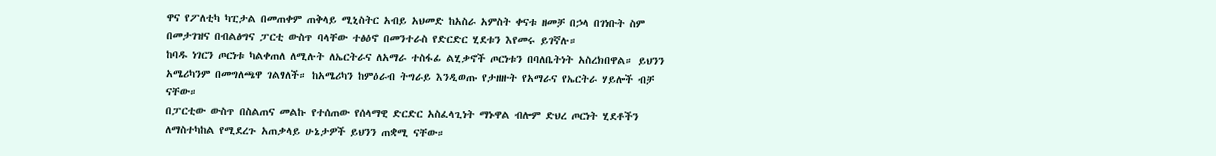ዋና የፖለቲካ ካፒታል በመጠቀም ጠቅላይ ሚኒስትር አብይ አህመድ ከአስራ አምስት ቀናቱ ዘመቻ በኃላ በገነቡት ስም በመታገዝና በብልፅግና ፓርቲ ውስጥ ባላቸው ተፅዕኖ በመንተራስ የድርድር ሂደቱን እየመሩ ይገኛሉ።
ከባዱ ነገርን ጦርነቱ ካልቀጠለ ለሚሉት ለኤርትራና ለአማራ ተስፋፊ ልሂቃኖች ጦርነቱን በባለቤትነት አስረክበዋል። ይህንን አሜሪካንም በመግለጫዋ ገልፃለች። ከአሜሪካን ከምዕራብ ትግራይ እንዲወጡ የታዘዙት የአማራና የኤርትራ ሃይሎች ብቻ ናቸው።
በፓርቲው ውስጥ በስልጠና መልኩ የተሰጠው የሰላማዊ ድርድር አስፈላጊነት ማኑዋል ብሎም ድህረ ጦርነት ሂደቶችን ለማስተካከል የሚደረጉ አጠቃላይ ሁኔታዎች ይህንን ጠቋሚ ናቸው።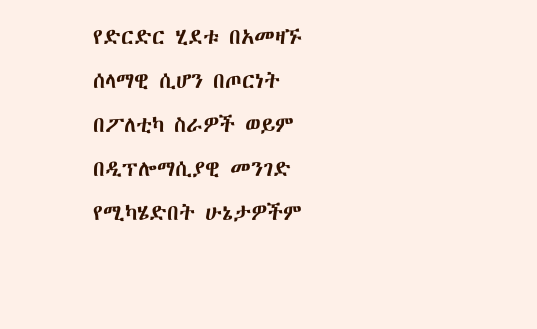የድርድር ሂደቱ በአመዛኙ ሰላማዊ ሲሆን በጦርነት በፖለቲካ ስራዎች ወይም በዲፕሎማሲያዊ መንገድ የሚካሄድበት ሁኔታዎችም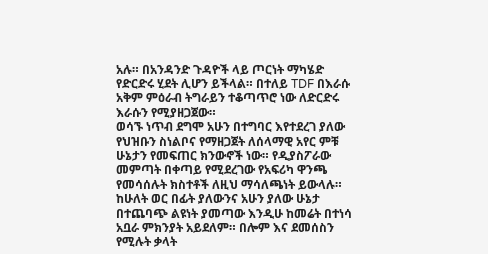አሉ። በአንዳንድ ጉዳዮች ላይ ጦርነት ማካሄድ የድርድሩ ሂደት ሊሆን ይችላል። በተለይ TDF በእራሱ አቅም ምዕራብ ትግራይን ተቆጣጥሮ ነው ለድርድሩ እራሱን የሚያዘጋጀው።
ወሳኙ ነጥብ ደግሞ አሁን በተግባር እየተደረገ ያለው የህዝቡን ስነልቦና የማዘጋጀት ለሰላማዊ አየር ምቹ ሁኔታን የመፍጠር ክንውኖች ነው። የዲያስፖራው መምጣት በቀጣይ የሚደረገው የአፍሪካ ዋንጫ የመሳሰሉት ክስተቶች ለዚህ ማሳለጫነት ይውላሉ።
ከሁለት ወር በፊት ያለውንና አሁን ያለው ሁኔታ በተጨባጭ ልዩነት ያመጣው እንዲሁ ከመሬት በተነሳ አቧራ ምክንያት አይደለም። በሎም እና ደመሰስን የሚሉት ቃላት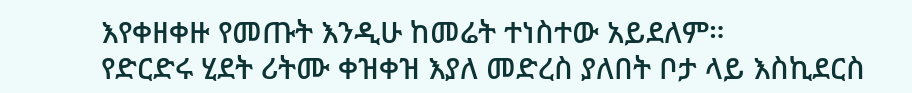እየቀዘቀዙ የመጡት እንዲሁ ከመሬት ተነስተው አይደለም።
የድርድሩ ሂደት ሪትሙ ቀዝቀዝ እያለ መድረስ ያለበት ቦታ ላይ እስኪደርስ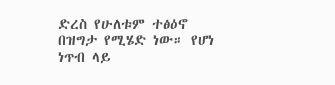ድረስ የሁለቱም ተፅዕኖ በዝግታ የሚሄድ ነው። የሆነ ነጥብ ላይ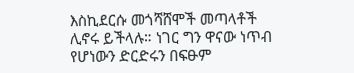እስኪደርሱ መጎሻሸሞች መጣላቶች ሊኖሩ ይችላሉ። ነገር ግን ዋናው ነጥብ የሆነውን ድርድሩን በፍፁም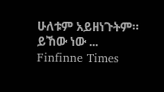ሁለቱም አይዘነጉትም። ይኸው ነው ...
Finfinne Times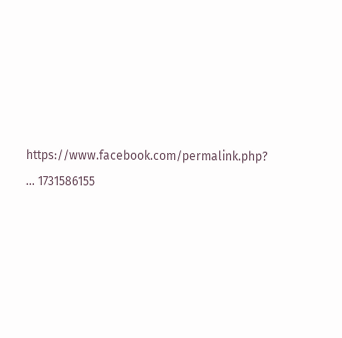https://www.facebook.com/permalink.php? ... 1731586155